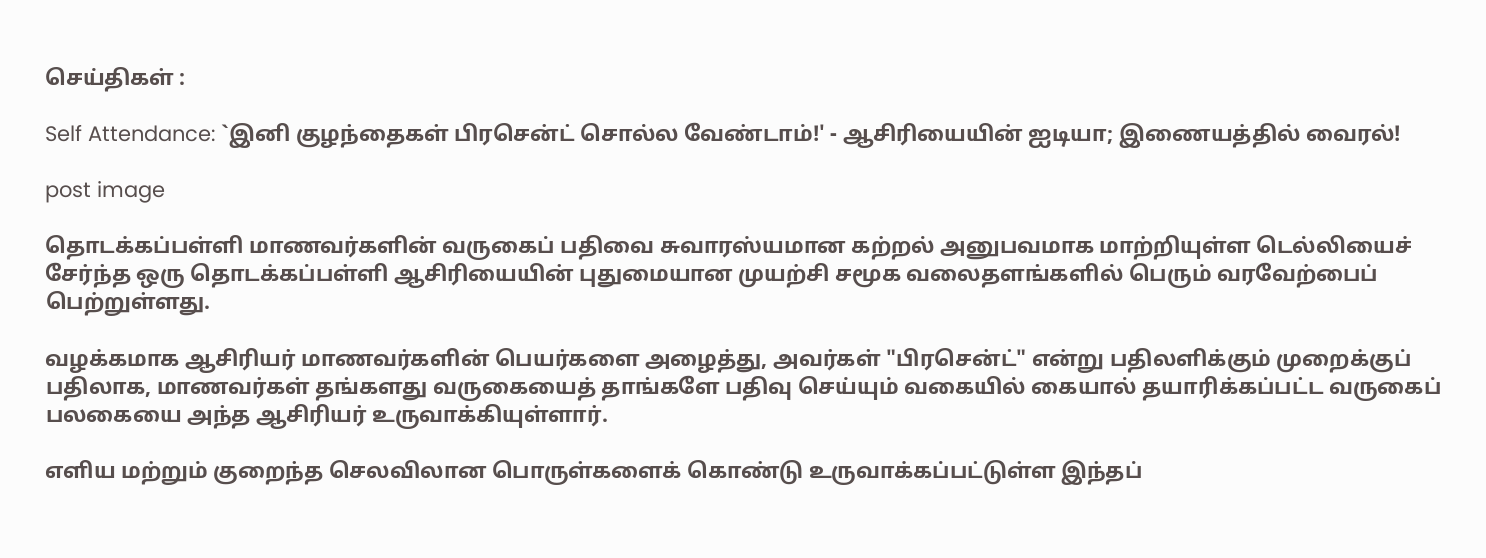செய்திகள் :

Self Attendance: `இனி குழந்தைகள் பிரசென்ட் சொல்ல வேண்டாம்!' - ஆசிரியையின் ஐடியா; இணையத்தில் வைரல்!

post image

தொடக்கப்பள்ளி மாணவர்களின் வருகைப் பதிவை சுவாரஸ்யமான கற்றல் அனுபவமாக மாற்றியுள்ள டெல்லியைச் சேர்ந்த ஒரு தொடக்கப்பள்ளி ஆசிரியையின் புதுமையான முயற்சி சமூக வலைதளங்களில் பெரும் வரவேற்பைப் பெற்றுள்ளது.

வழக்கமாக ஆசிரியர் மாணவர்களின் பெயர்களை அழைத்து, அவர்கள் "பிரசென்ட்" என்று பதிலளிக்கும் முறைக்குப் பதிலாக, மாணவர்கள் தங்களது வருகையைத் தாங்களே பதிவு செய்யும் வகையில் கையால் தயாரிக்கப்பட்ட வருகைப் பலகையை அந்த ஆசிரியர் உருவாக்கியுள்ளார்.

எளிய மற்றும் குறைந்த செலவிலான பொருள்களைக் கொண்டு உருவாக்கப்பட்டுள்ள இந்தப்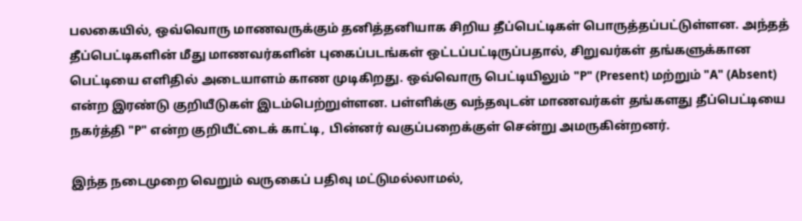பலகையில், ஒவ்வொரு மாணவருக்கும் தனித்தனியாக சிறிய தீப்பெட்டிகள் பொருத்தப்பட்டுள்ளன. அந்தத் தீப்பெட்டிகளின் மீது மாணவர்களின் புகைப்படங்கள் ஒட்டப்பட்டிருப்பதால், சிறுவர்கள் தங்களுக்கான பெட்டியை எளிதில் அடையாளம் காண முடிகிறது. ஒவ்வொரு பெட்டியிலும் "P" (Present) மற்றும் "A" (Absent) என்ற இரண்டு குறியீடுகள் இடம்பெற்றுள்ளன. பள்ளிக்கு வந்தவுடன் மாணவர்கள் தங்களது தீப்பெட்டியை நகர்த்தி "P" என்ற குறியீட்டைக் காட்டி, பின்னர் வகுப்பறைக்குள் சென்று அமருகின்றனர்.

இந்த நடைமுறை வெறும் வருகைப் பதிவு மட்டுமல்லாமல்,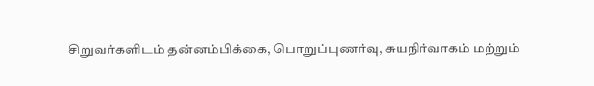சிறுவர்களிடம் தன்னம்பிக்கை, பொறுப்புணர்வு, சுயநிர்வாகம் மற்றும்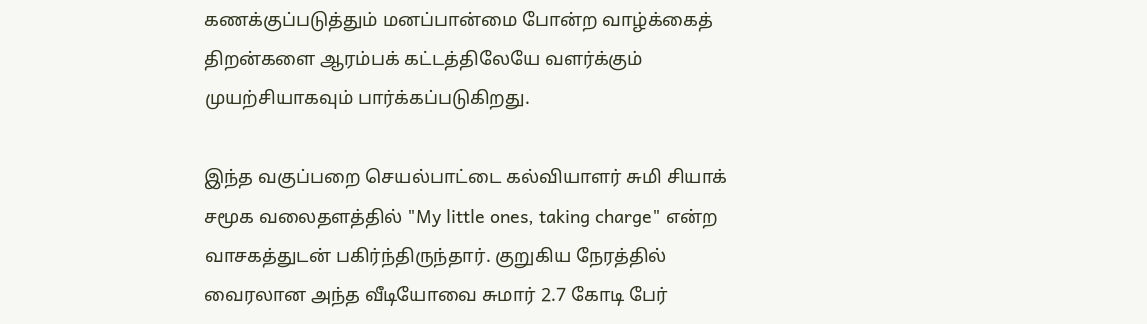கணக்குப்படுத்தும் மனப்பான்மை போன்ற வாழ்க்கைத் திறன்களை ஆரம்பக் கட்டத்திலேயே வளர்க்கும் முயற்சியாகவும் பார்க்கப்படுகிறது.

இந்த வகுப்பறை செயல்பாட்டை கல்வியாளர் சுமி சியாக் சமூக வலைதளத்தில் "My little ones, taking charge" என்ற வாசகத்துடன் பகிர்ந்திருந்தார். குறுகிய நேரத்தில் வைரலான அந்த வீடியோவை சுமார் 2.7 கோடி பேர்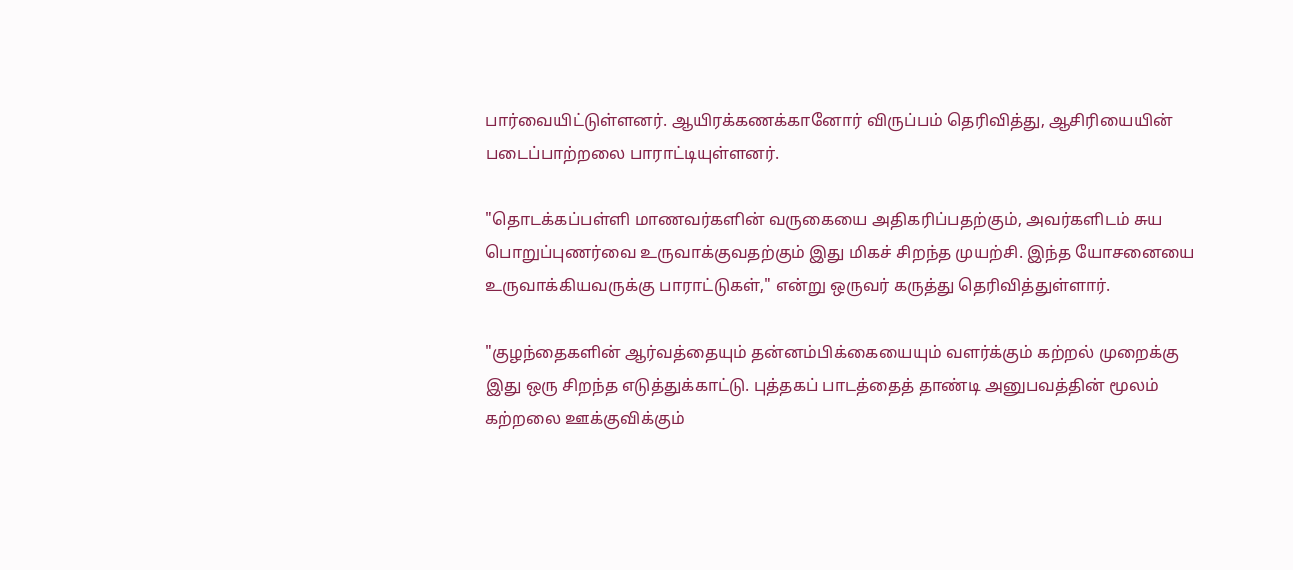பார்வையிட்டுள்ளனர். ஆயிரக்கணக்கானோர் விருப்பம் தெரிவித்து, ஆசிரியையின் படைப்பாற்றலை பாராட்டியுள்ளனர்.

"தொடக்கப்பள்ளி மாணவர்களின் வருகையை அதிகரிப்பதற்கும், அவர்களிடம் சுய பொறுப்புணர்வை உருவாக்குவதற்கும் இது மிகச் சிறந்த முயற்சி. இந்த யோசனையை உருவாக்கியவருக்கு பாராட்டுகள்," என்று ஒருவர் கருத்து தெரிவித்துள்ளார்.

"குழந்தைகளின் ஆர்வத்தையும் தன்னம்பிக்கையையும் வளர்க்கும் கற்றல் முறைக்கு இது ஒரு சிறந்த எடுத்துக்காட்டு. புத்தகப் பாடத்தைத் தாண்டி அனுபவத்தின் மூலம் கற்றலை ஊக்குவிக்கும்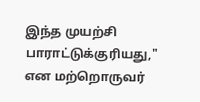இந்த முயற்சி பாராட்டுக்குரியது," என மற்றொருவர்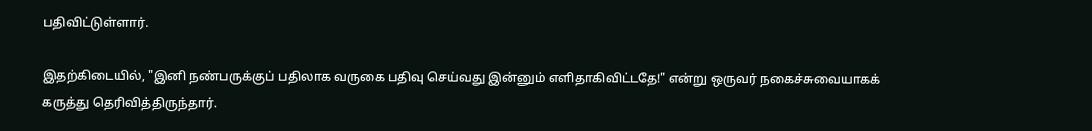பதிவிட்டுள்ளார்.

இதற்கிடையில், "இனி நண்பருக்குப் பதிலாக வருகை பதிவு செய்வது இன்னும் எளிதாகிவிட்டதே!" என்று ஒருவர் நகைச்சுவையாகக் கருத்து தெரிவித்திருந்தார்.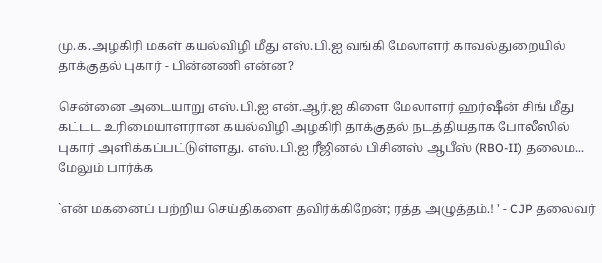மு.க.அழகிரி மகள் கயல்விழி மீது எஸ்.பி.ஐ வங்கி மேலாளர் காவல்துறையில் தாக்குதல் புகார் - பின்னணி என்ன?

சென்னை அடையாறு எஸ்.பி.ஐ என்.ஆர்.ஐ கிளை மேலாளர் ஹர்ஷீன் சிங் மீது கட்டட உரிமையாளரான கயல்விழி அழகிரி தாக்குதல் நடத்தியதாக போலீஸில் புகார் அளிக்கப்பட்டுள்ளது. எஸ்.பி.ஐ ரீஜினல் பிசினஸ் ஆபீஸ் (RBO-II) தலைம... மேலும் பார்க்க

`என் மகனைப் பற்றிய செய்திகளை தவிர்க்கிறேன்; ரத்த அழுத்தம்.! ' - CJP தலைவர்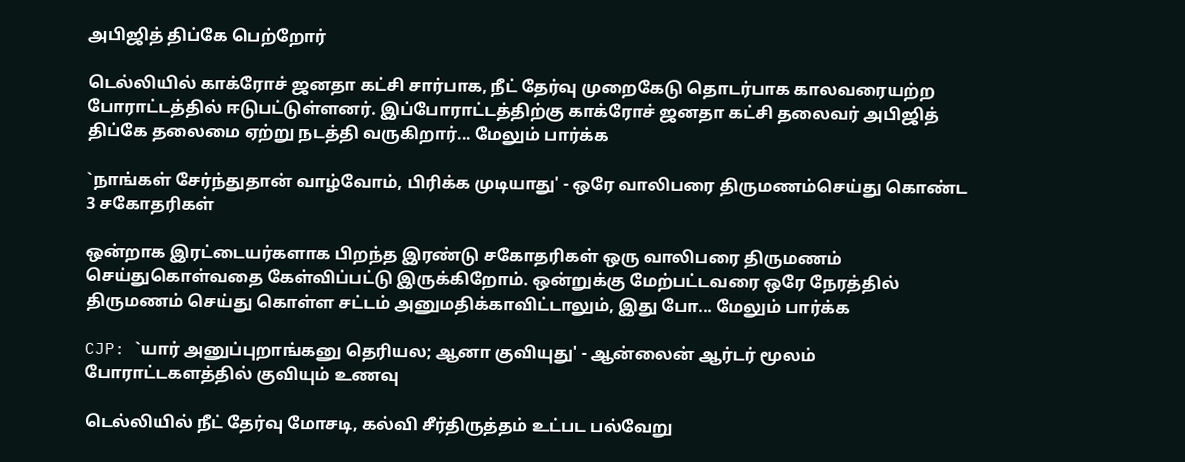அபிஜித் திப்கே பெற்றோர்

டெல்லியில் காக்ரோச் ஜனதா கட்சி சார்பாக, நீட் தேர்வு முறைகேடு தொடர்பாக காலவரையற்ற போராட்டத்தில் ஈடுபட்டுள்ளனர். இப்போராட்டத்திற்கு காக்ரோச் ஜனதா கட்சி தலைவர் அபிஜித் திப்கே தலைமை ஏற்று நடத்தி வருகிறார்... மேலும் பார்க்க

`நாங்கள் சேர்ந்துதான் வாழ்வோம், பிரிக்க முடியாது' - ஒரே வாலிபரை திருமணம்செய்து கொண்ட 3 சகோதரிகள்

ஒன்றாக இரட்டையர்களாக பிறந்த இரண்டு சகோதரிகள் ஒரு வாலிபரை திருமணம் செய்துகொள்வதை கேள்விப்பட்டு இருக்கிறோம். ஒன்றுக்கு மேற்பட்டவரை ஒரே நேரத்தில் திருமணம் செய்து கொள்ள சட்டம் அனுமதிக்காவிட்டாலும், இது போ... மேலும் பார்க்க

CJP: `யார் அனுப்புறாங்கனு தெரியல; ஆனா குவியுது' - ஆன்லைன் ஆர்டர் மூலம் போராட்டகளத்தில் குவியும் உணவு

டெல்லியில் நீட் தேர்வு மோசடி, கல்வி சீர்திருத்தம் உட்பட பல்வேறு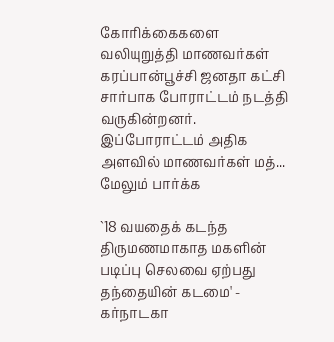கோரிக்கைகளை வலியுறுத்தி மாணவர்கள் கரப்பான்பூச்சி ஜனதா கட்சி சார்பாக போராட்டம் நடத்தி வருகின்றனர். இப்போராட்டம் அதிக அளவில் மாணவர்கள் மத்... மேலும் பார்க்க

`18 வயதைக் கடந்த திருமணமாகாத மகளின் படிப்பு செலவை ஏற்பது தந்தையின் கடமை' - கர்நாடகா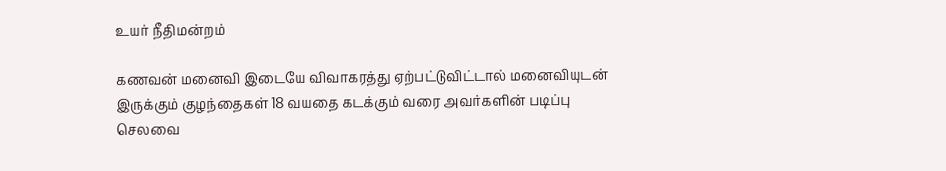உயர் நீதிமன்றம்

கணவன் மனைவி இடையே விவாகரத்து ஏற்பட்டுவிட்டால் மனைவியுடன் இருக்கும் குழந்தைகள் 18 வயதை கடக்கும் வரை அவர்களின் படிப்பு செலவை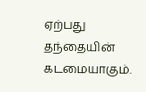ஏற்பது தந்தையின் கடமையாகும்.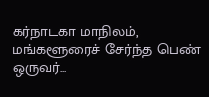கர்நாடகா மாநிலம், மங்களூரைச் சேர்ந்த பெண் ஒருவர்...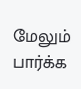மேலும் பார்க்க